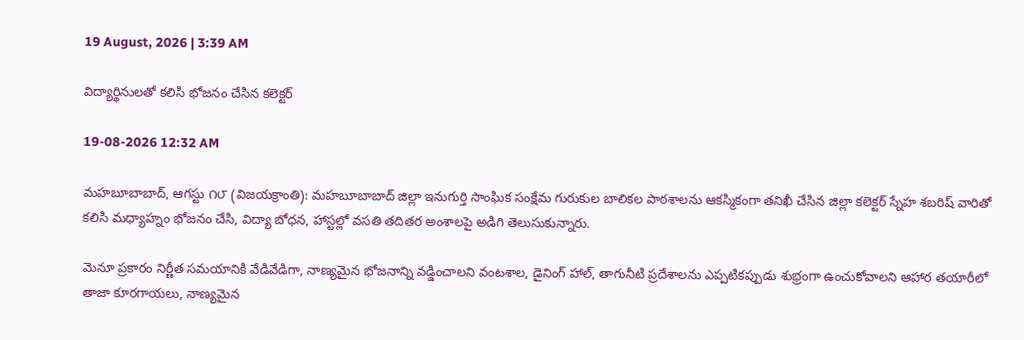19 August, 2026 | 3:39 AM

విద్యార్థినులతో కలిసి భోజనం చేసిన కలెక్టర్

19-08-2026 12:32 AM

మహబూబాబాద్, ఆగస్టు ౧౮ (విజయక్రాంతి): మహబూబాబాద్ జిల్లా ఇనుగుర్తి సాంఘిక సంక్షేమ గురుకుల బాలికల పాఠశాలను ఆకస్మికంగా తనిఖీ చేసిన జిల్లా కలెక్టర్ స్నేహ శబరిష్ వారితో కలిసి మధ్యాహ్నం భోజనం చేసి, విద్యా బోధన, హాస్టల్లో వసతి తదితర అంశాలపై అడిగి తెలుసుకున్నారు.

మెనూ ప్రకారం నిర్ణీత సమయానికి వేడివేడిగా, నాణ్యమైన భోజనాన్ని వడ్డించాలని వంటశాల, డైనింగ్ హాల్, తాగునీటి ప్రదేశాలను ఎప్పటికప్పుడు శుభ్రంగా ఉంచుకోవాలని ఆహార తయారీలో తాజా కూరగాయలు, నాణ్యమైన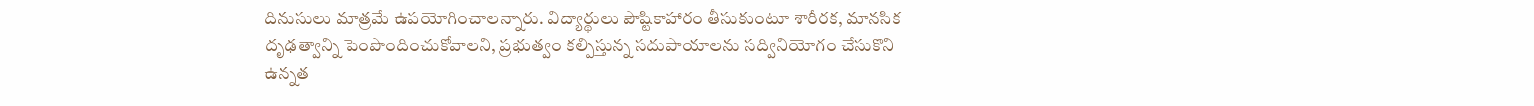దినుసులు మాత్రమే ఉపయోగించాలన్నారు. విద్యార్థులు పౌష్టికాహారం తీసుకుంటూ శారీరక, మానసిక దృఢత్వాన్ని పెంపొందించుకోవాలని, ప్రభుత్వం కల్పిస్తున్న సదుపాయాలను సద్వినియోగం చేసుకొని ఉన్నత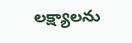లక్ష్యాలను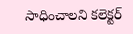సాధించాలని కలెక్టర్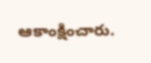ఆకాంక్షించారు.